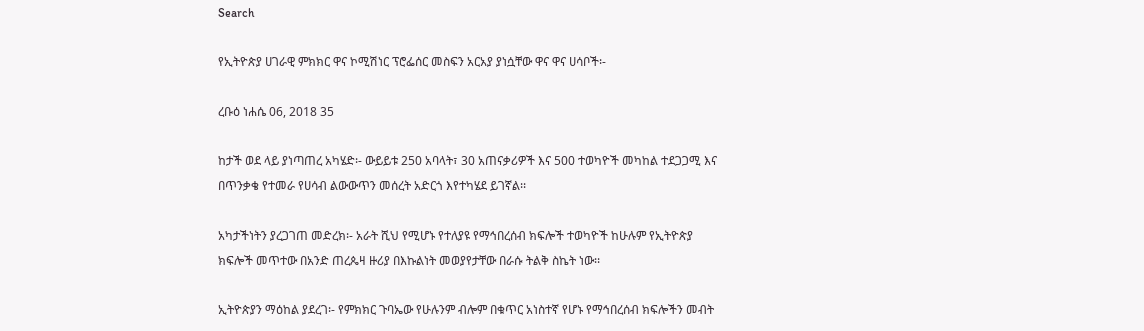Search

የኢትዮጵያ ሀገራዊ ምክክር ዋና ኮሚሽነር ፕሮፌሰር መስፍን አርአያ ያነሷቸው ዋና ዋና ሀሳቦች፡-

ረቡዕ ነሐሴ 06, 2018 35

ከታች ወደ ላይ ያነጣጠረ አካሄድ፡- ውይይቱ 250 አባላት፣ 30 አጠናቃሪዎች እና 500 ተወካዮች መካከል ተደጋጋሚ እና በጥንቃቄ የተመራ የሀሳብ ልውውጥን መሰረት አድርጎ እየተካሄደ ይገኛል፡፡

አካታችነትን ያረጋገጠ መድረክ፡- አራት ሺህ የሚሆኑ የተለያዩ የማኅበረሰብ ክፍሎች ተወካዮች ከሁሉም የኢትዮጵያ ክፍሎች መጥተው በአንድ ጠረጴዛ ዙሪያ በእኩልነት መወያየታቸው በራሱ ትልቅ ስኬት ነው፡፡

ኢትዮጵያን ማዕከል ያደረገ፡- የምክክር ጉባኤው የሁሉንም ብሎም በቁጥር አነስተኛ የሆኑ የማኅበረሰብ ክፍሎችን መብት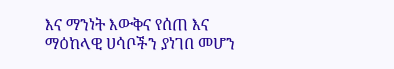እና ማንነት እውቅና የሰጠ እና ማዕከላዊ ሀሳቦችን ያነገበ መሆን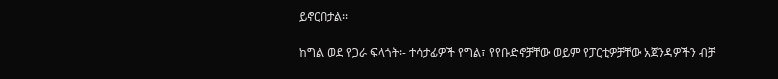ይኖርበታል፡፡

ከግል ወደ የጋራ ፍላጎት፡- ተሳታፊዎች የግል፣ የየቡድኖቻቸው ወይም የፓርቲዎቻቸው አጀንዳዎችን ብቻ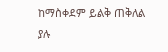ከማስቀደም ይልቅ ጠቅለል ያሉ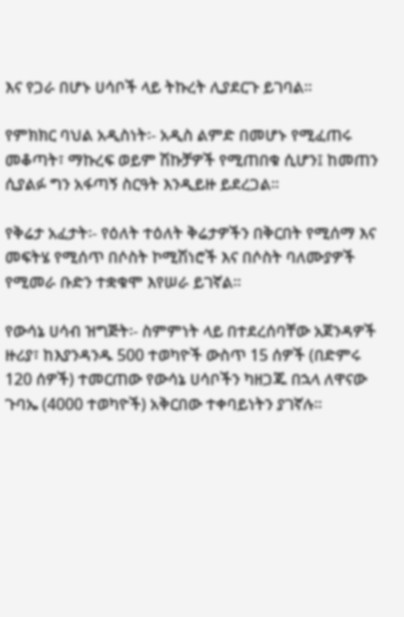እና የጋራ በሆኑ ሀሳቦች ላይ ትኩረት ሊያደርጉ ይገባል፡፡

የምክክር ባህል አዲስነት፡- አዲስ ልምድ በመሆኑ የሚፈጠሩ መቆጣት፣ ማኩረፍ ወይም ሽኩቻዎች የሚጠበቁ ሲሆን፤ ከመጠን ሲያልፉ ግን አፋጣኝ ስርዓት እንዲይዙ ይደረጋል፡፡

የቅሬታ አፈታት፡- የዕለት ተዕለት ቅሬታዎችን በቅርበት የሚሰማ እና መፍትሄ የሚሰጥ በሶስት ኮሚሽነሮች እና በሶስት ባለሙያዎች የሚመራ ቡድን ተቋቁሞ እየሠራ ይገኛል፡፡

የውሳኔ ሀሳብ ዝግጅት፡- ስምምነት ላይ በተደረሰባቸው አጀንዳዎች ዙሪያ፣ ከእያንዳንዱ 500 ተወካዮች ውስጥ 15 ሰዎች (በድምሩ 120 ሰዎች) ተመርጠው የውሳኔ ሀሳቦችን ካዘጋጁ በኋላ ለዋናው ጉባኤ (4000 ተወካዮች) አቅርበው ተቀባይነትን ያገኛሉ፡፡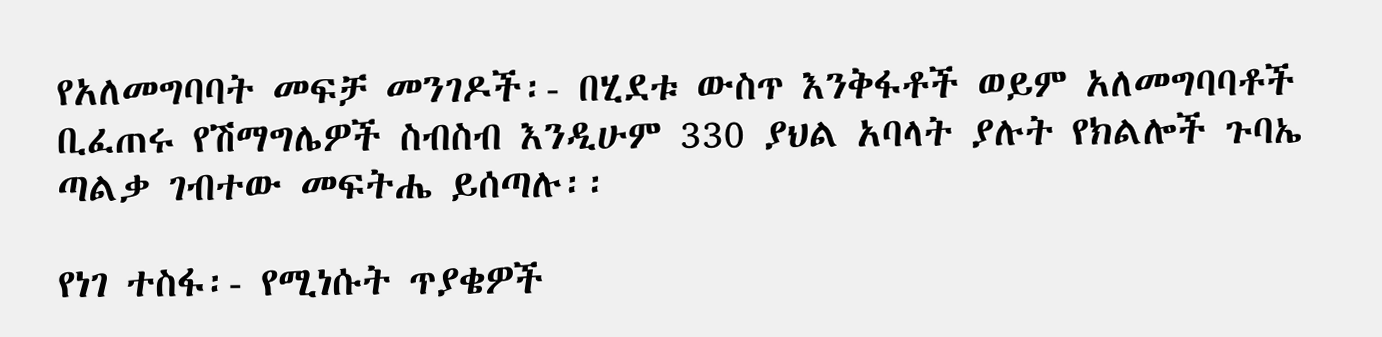የአለመግባባት መፍቻ መንገዶች፡- በሂደቱ ውስጥ እንቅፋቶች ወይም አለመግባባቶች ቢፈጠሩ የሽማግሌዎች ስብስብ እንዲሁም 330 ያህል አባላት ያሉት የክልሎች ጉባኤ ጣልቃ ገብተው መፍትሔ ይሰጣሉ፡፡

የነገ ተስፋ፡- የሚነሱት ጥያቄዎች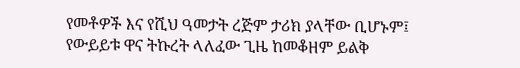የመቶዎች እና የሺህ ዓመታት ረጅም ታሪክ ያላቸው ቢሆኑም፤ የውይይቱ ዋና ትኩረት ላለፈው ጊዜ ከመቆዘም ይልቅ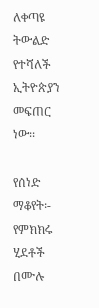ለቀጣዩ ትውልድ የተሻለች ኢትዮጵያን መፍጠር ነው፡፡

የሰነድ ማቆየት፡- የምክክሩ ሂደቶች በሙሉ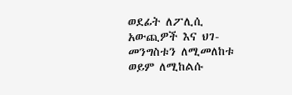ወደፊት ለፖሊሲ አውጪዎች እና ህገ-መንግስቱን ለሚመለከቱ ወይም ለሚከልሱ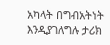አካላት በግብአትነት እንዲያገለግሉ ታሪክ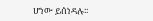ሆነው ይሰነዳሉ፡፡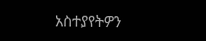አስተያየትዎን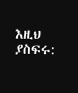እዚህ ያስፍሩ: